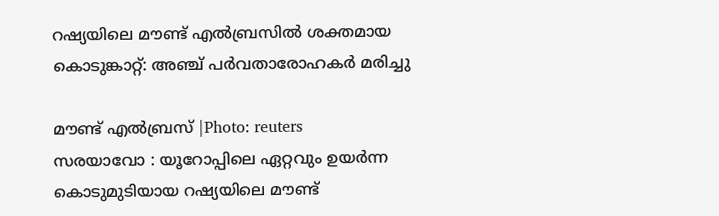റഷ്യയിലെ മൗണ്ട് എൽബ്രസിൽ ശക്തമായ കൊടുങ്കാറ്റ്: അഞ്ച് പർവതാരോഹകർ മരിച്ചു

മൗണ്ട് എൽബ്രസ് |Photo: reuters
സരയാവോ : യൂറോപ്പിലെ ഏറ്റവും ഉയർന്ന കൊടുമുടിയായ റഷ്യയിലെ മൗണ്ട്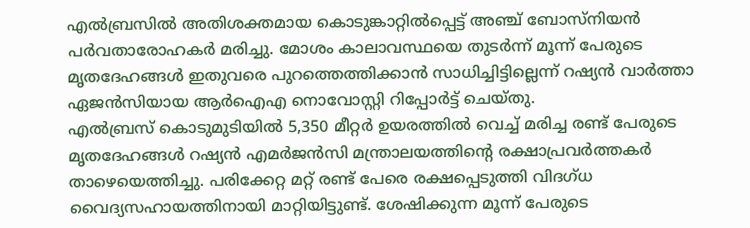എൽബ്രസിൽ അതിശക്തമായ കൊടുങ്കാറ്റിൽപ്പെട്ട് അഞ്ച് ബോസ്നിയൻ പർവതാരോഹകർ മരിച്ചു. മോശം കാലാവസ്ഥയെ തുടർന്ന് മൂന്ന് പേരുടെ മൃതദേഹങ്ങൾ ഇതുവരെ പുറത്തെത്തിക്കാൻ സാധിച്ചിട്ടില്ലെന്ന് റഷ്യൻ വാർത്താ ഏജൻസിയായ ആർഐഎ നൊവോസ്റ്റി റിപ്പോർട്ട് ചെയ്തു.
എൽബ്രസ് കൊടുമുടിയിൽ 5,350 മീറ്റർ ഉയരത്തിൽ വെച്ച് മരിച്ച രണ്ട് പേരുടെ മൃതദേഹങ്ങൾ റഷ്യൻ എമർജൻസി മന്ത്രാലയത്തിന്റെ രക്ഷാപ്രവർത്തകർ താഴെയെത്തിച്ചു. പരിക്കേറ്റ മറ്റ് രണ്ട് പേരെ രക്ഷപ്പെടുത്തി വിദഗ്ധ വൈദ്യസഹായത്തിനായി മാറ്റിയിട്ടുണ്ട്. ശേഷിക്കുന്ന മൂന്ന് പേരുടെ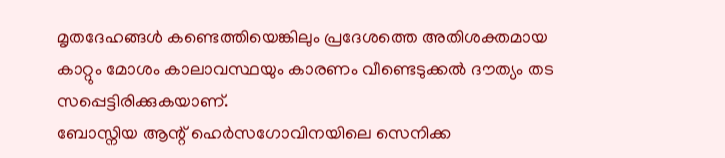മൃതദേഹങ്ങൾ കണ്ടെത്തിയെങ്കിലും പ്രദേശത്തെ അതിശക്തമായ കാറ്റും മോശം കാലാവസ്ഥയും കാരണം വീണ്ടെടുക്കൽ ദൗത്യം തട സപ്പെട്ടിരിക്കുകയാണ്.
ബോസ്നിയ ആന്റ് ഹെർസഗോവിനയിലെ സെനിക്ക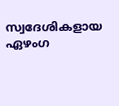സ്വദേശികളായ ഏഴംഗ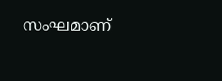സംഘമാണ്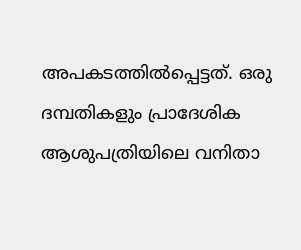അപകടത്തിൽപ്പെട്ടത്. ഒരു ദമ്പതികളും പ്രാദേശിക ആശുപത്രിയിലെ വനിതാ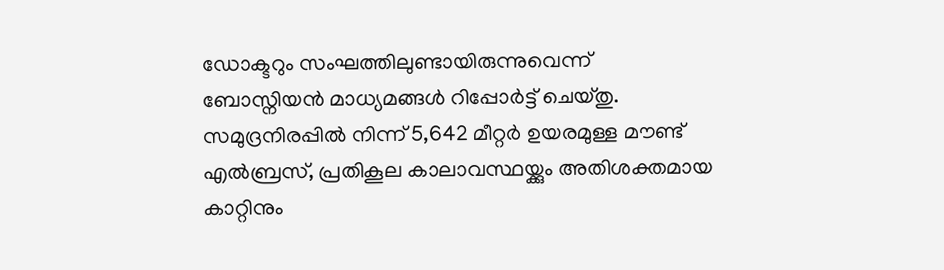ഡോക്ടറും സംഘത്തിലുണ്ടായിരുന്നുവെന്ന് ബോസ്നിയൻ മാധ്യമങ്ങൾ റിപ്പോർട്ട് ചെയ്തു.
സമുദ്രനിരപ്പിൽ നിന്ന് 5,642 മീറ്റർ ഉയരമുള്ള മൗണ്ട് എൽബ്രസ്, പ്രതികൂല കാലാവസ്ഥയ്ക്കും അതിശക്തമായ കാറ്റിനും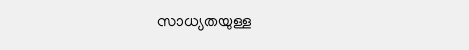സാധ്യതയുള്ള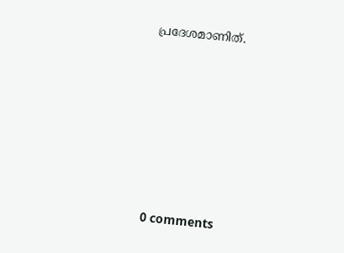പ്രദേശമാണിത്.









0 comments